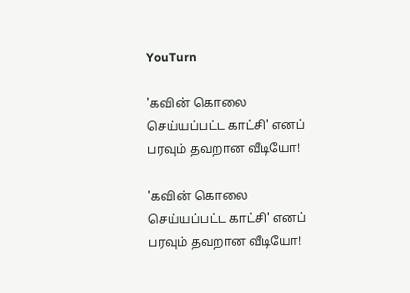YouTurn

'கவின் கொலை செய்யப்பட்ட காட்சி' எனப் பரவும் தவறான வீடியோ!

'கவின் கொலை செய்யப்பட்ட காட்சி' எனப் பரவும் தவறான வீடியோ!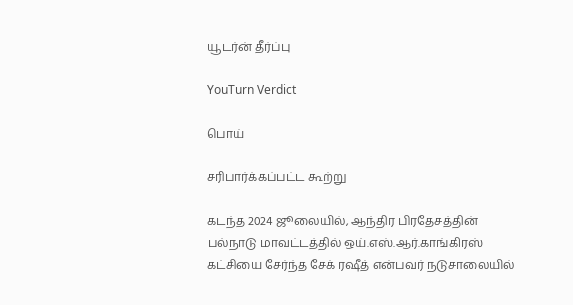யூடர்ன் தீர்ப்பு

YouTurn Verdict

பொய்

சரிபார்க்கப்பட்ட கூற்று

கடந்த 2024 ஜூலையில், ஆந்திர பிரதேசத்தின் பல்நாடு மாவட்டத்தில் ஒய்.எஸ்.ஆர்.காங்கிரஸ் கட்சியை சேர்ந்த சேக் ரஷீத் என்பவர் நடுசாலையில்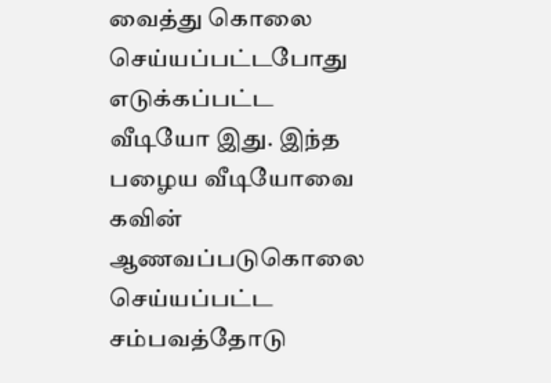வைத்து கொலை செய்யப்பட்டபோது எடுக்கப்பட்ட வீடியோ இது. இந்த பழைய வீடியோவை கவின் ஆணவப்படுகொலை செய்யப்பட்ட சம்பவத்தோடு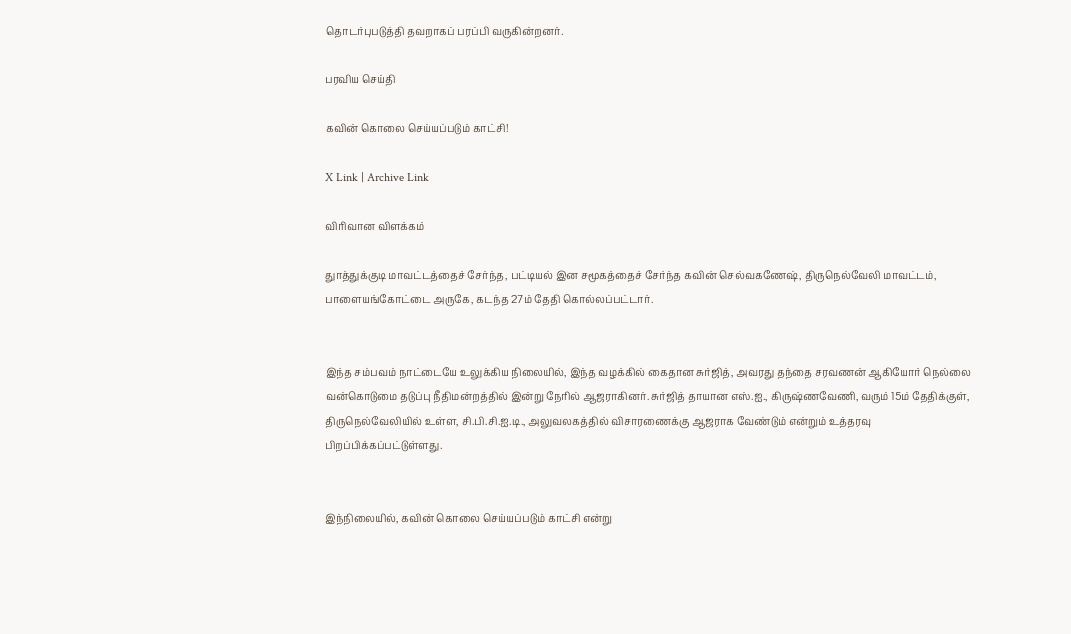தொடர்புபடுத்தி தவறாகப் பரப்பி வருகின்றனர்.

பரவிய செய்தி

கவின் கொலை செய்யப்படும் காட்சி!

X Link | Archive Link

விரிவான விளக்கம்

துாத்துக்குடி மாவட்டத்தைச் சேர்ந்த, பட்டியல் இன சமூகத்தைச் சேர்ந்த கவின் செல்வகணேஷ், திருநெல்வேலி மாவட்டம், பாளையங்கோட்டை அருகே, கடந்த 27ம் தேதி கொல்லப்பட்டார்.


இந்த சம்பவம் நாட்டையே உலுக்கிய நிலையில், இந்த வழக்கில் கைதான சுர்ஜித், அவரது தந்தை சரவணன் ஆகியோர் நெல்லை வன்கொடுமை தடுப்பு நீதிமன்றத்தில் இன்று நேரில் ஆஜராகினர். சுர்ஜித் தாயான எஸ்.ஐ., கிருஷ்ணவேணி, வரும் 15ம் தேதிக்குள், திருநெல்வேலியில் உள்ள, சி.பி.சி.ஐ.டி., அலுவலகத்தில் விசாரணைக்கு ஆஜராக வேண்டும் என்றும் உத்தரவு பிறப்பிக்கப்பட்டுள்ளது.


இந்நிலையில், கவின் கொலை செய்யப்படும் காட்சி என்று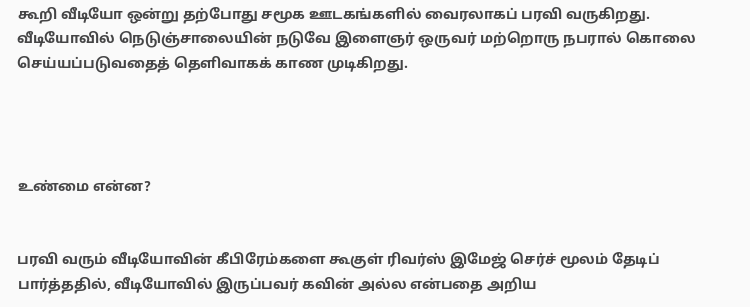கூறி வீடியோ ஒன்று தற்போது சமூக ஊடகங்களில் வைரலாகப் பரவி வருகிறது. வீடியோவில் நெடுஞ்சாலையின் நடுவே இளைஞர் ஒருவர் மற்றொரு நபரால் கொலை செய்யப்படுவதைத் தெளிவாகக் காண முடிகிறது.




உண்மை என்ன?


பரவி வரும் வீடியோவின் கீபிரேம்களை கூகுள் ரிவர்ஸ் இமேஜ் செர்ச் மூலம் தேடிப் பார்த்ததில், வீடியோவில் இருப்பவர் கவின் அல்ல என்பதை அறிய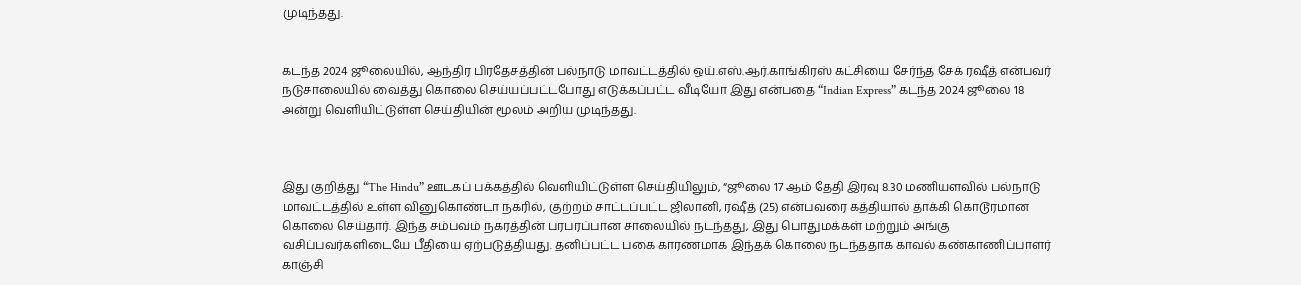முடிந்தது.


கடந்த 2024 ஜூலையில், ஆந்திர பிரதேசத்தின் பல்நாடு மாவட்டத்தில் ஒய்.எஸ்.ஆர்.காங்கிரஸ் கட்சியை சேர்ந்த சேக் ரஷீத் என்பவர் நடுசாலையில் வைத்து கொலை செய்யப்பட்டபோது எடுக்கப்பட்ட வீடியோ இது என்பதை “Indian Express” கடந்த 2024 ஜூலை 18 அன்று வெளியிட்டுள்ள செய்தியின் மூலம் அறிய முடிந்தது.



இது குறித்து “The Hindu” ஊடகப் பக்கத்தில் வெளியிட்டுள்ள செய்தியிலும், “ஜூலை 17 ஆம் தேதி இரவு 8.30 மணியளவில் பல்நாடு மாவட்டத்தில் உள்ள வினுகொண்டா நகரில், குற்றம் சாட்டப்பட்ட ஜிலானி, ரஷீத் (25) என்பவரை கத்தியால் தாக்கி கொடூரமான கொலை செய்தார். இந்த சம்பவம் நகரத்தின் பரபரப்பான சாலையில் நடந்தது, இது பொதுமக்கள் மற்றும் அங்கு வசிப்பவர்களிடையே பீதியை ஏற்படுத்தியது. தனிப்பட்ட பகை காரணமாக இந்தக் கொலை நடந்ததாக காவல் கண்காணிப்பாளர் காஞ்சி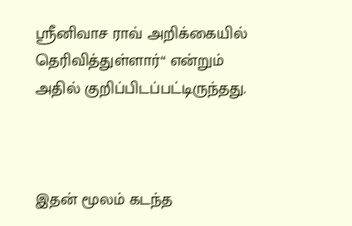ஸ்ரீனிவாச ராவ் அறிக்கையில் தெரிவித்துள்ளார்“ என்றும் அதில் குறிப்பிடப்பட்டிருந்தது.



இதன் மூலம் கடந்த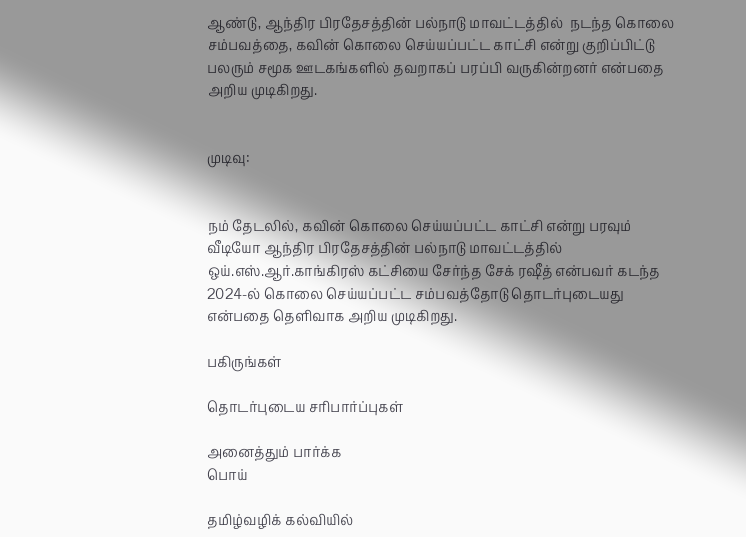ஆண்டு, ஆந்திர பிரதேசத்தின் பல்நாடு மாவட்டத்தில்  நடந்த கொலை சம்பவத்தை, கவின் கொலை செய்யப்பட்ட காட்சி என்று குறிப்பிட்டு பலரும் சமூக ஊடகங்களில் தவறாகப் பரப்பி வருகின்றனர் என்பதை அறிய முடிகிறது.


முடிவு:


நம் தேடலில், கவின் கொலை செய்யப்பட்ட காட்சி என்று பரவும் வீடியோ ஆந்திர பிரதேசத்தின் பல்நாடு மாவட்டத்தில் ஒய்.எஸ்.ஆர்.காங்கிரஸ் கட்சியை சேர்ந்த சேக் ரஷீத் என்பவர் கடந்த 2024-ல் கொலை செய்யப்பட்ட சம்பவத்தோடு தொடர்புடையது என்பதை தெளிவாக அறிய முடிகிறது.

பகிருங்கள்

தொடர்புடைய சரிபார்ப்புகள்

அனைத்தும் பார்க்க
பொய்

தமிழ்வழிக் கல்வியில்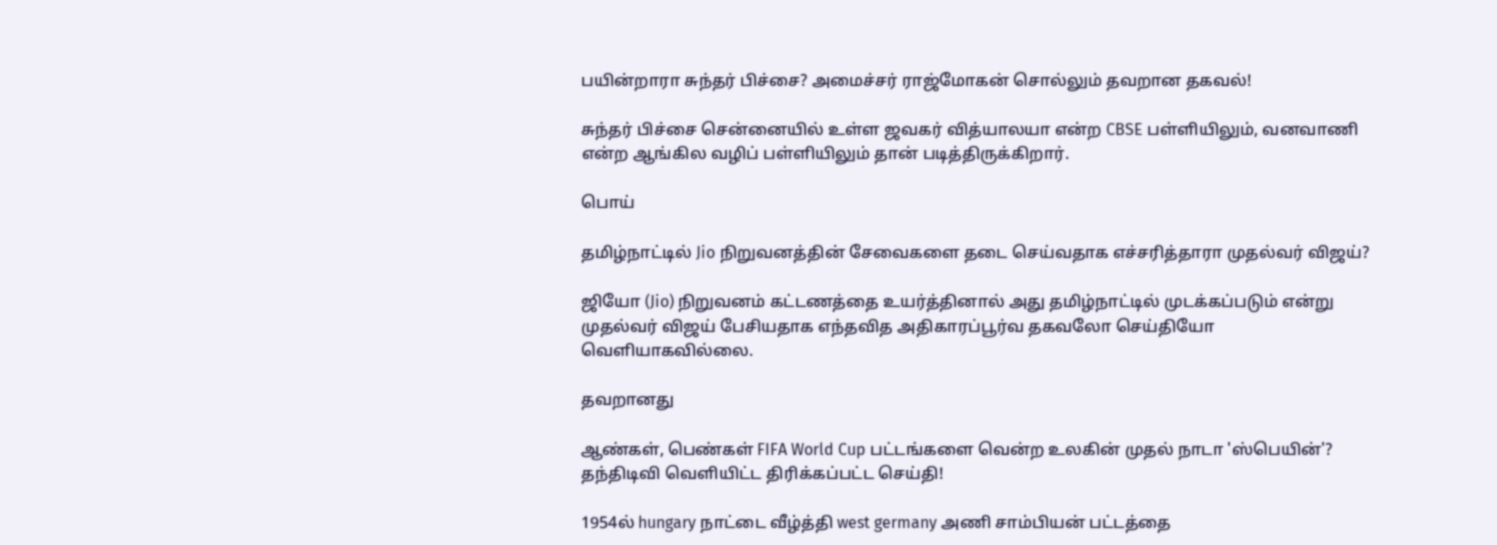பயின்றாரா சுந்தர் பிச்சை? அமைச்சர் ராஜ்மோகன் சொல்லும் தவறான தகவல்!

சுந்தர் பிச்சை சென்னையில் உள்ள ஜவகர் வித்யாலயா என்ற CBSE பள்ளியிலும், வனவாணி என்ற ஆங்கில வழிப் பள்ளியிலும் தான் படித்திருக்கிறார்.

பொய்

தமிழ்நாட்டில் Jio நிறுவனத்தின் சேவைகளை தடை செய்வதாக எச்சரித்தாரா முதல்வர் விஜய்?

ஜியோ (Jio) நிறுவனம் கட்டணத்தை உயர்த்தினால் அது தமிழ்நாட்டில் முடக்கப்படும் என்று முதல்வர் விஜய் பேசியதாக எந்தவித அதிகாரப்பூர்வ தகவலோ செய்தியோ வெளியாகவில்லை.

தவறானது

ஆண்கள், பெண்கள் FIFA World Cup பட்டங்களை வென்ற உலகின் முதல் நாடா 'ஸ்பெயின்'? தந்திடிவி வெளியிட்ட திரிக்கப்பட்ட செய்தி!

1954ல் hungary நாட்டை வீழ்த்தி west germany அணி சாம்பியன் பட்டத்தை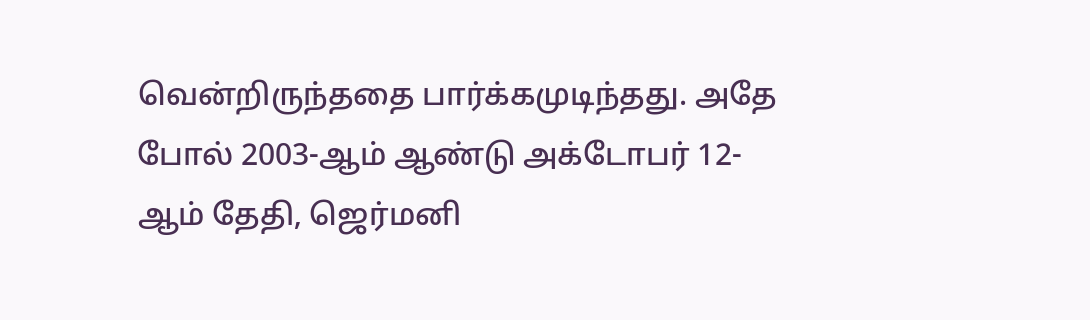வென்றிருந்ததை பார்க்கமுடிந்தது. அதே போல் 2003-ஆம் ஆண்டு அக்டோபர் 12-ஆம் தேதி, ஜெர்மனி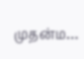முதன்ம…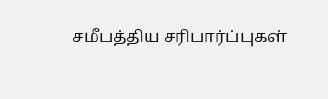சமீபத்திய சரிபார்ப்புகள்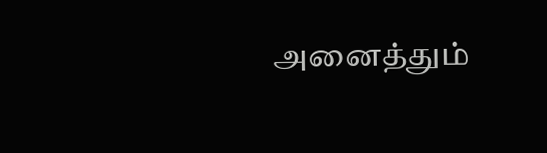அனைத்தும்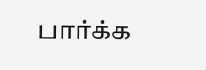பார்க்க